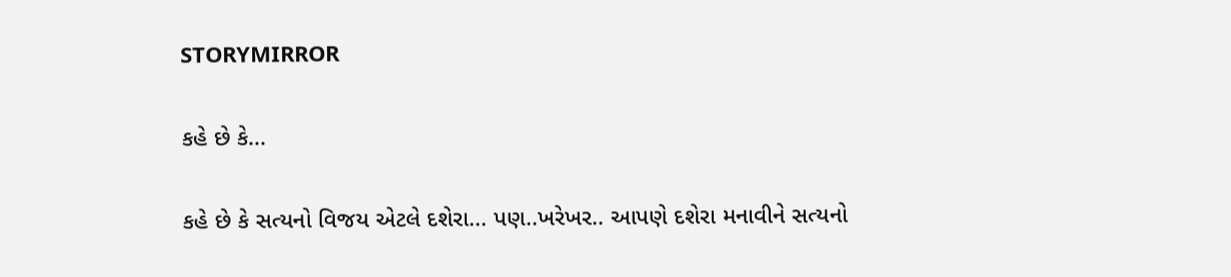STORYMIRROR

કહે છે કે...

કહે છે કે સત્યનો વિજય એટલે દશેરા... પણ..ખરેખર.. આપણે દશેરા મનાવીને સત્યનો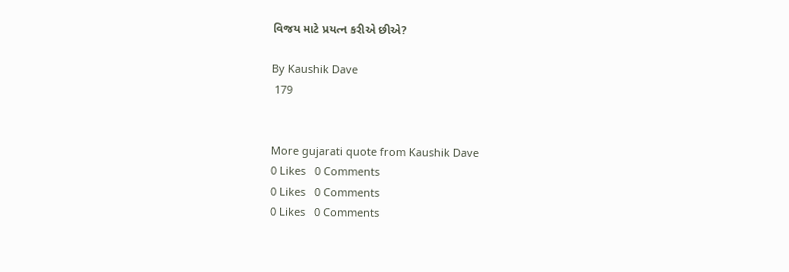વિજય માટે પ્રયત્ન કરીએ છીએ?

By Kaushik Dave
 179


More gujarati quote from Kaushik Dave
0 Likes   0 Comments
0 Likes   0 Comments
0 Likes   0 Comments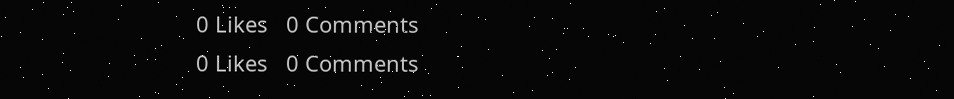0 Likes   0 Comments
0 Likes   0 Comments